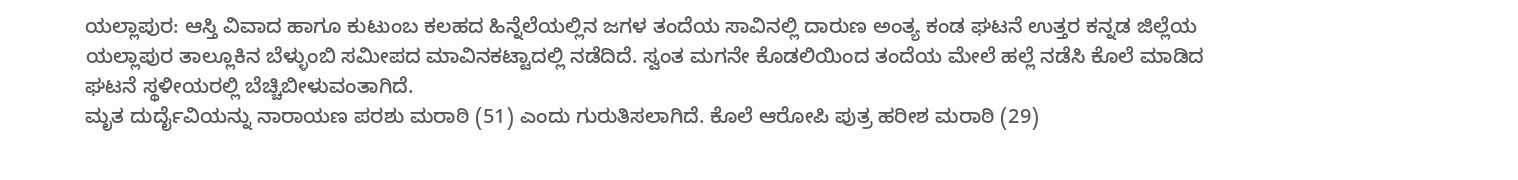ಯಲ್ಲಾಪುರ: ಆಸ್ತಿ ವಿವಾದ ಹಾಗೂ ಕುಟುಂಬ ಕಲಹದ ಹಿನ್ನೆಲೆಯಲ್ಲಿನ ಜಗಳ ತಂದೆಯ ಸಾವಿನಲ್ಲಿ ದಾರುಣ ಅಂತ್ಯ ಕಂಡ ಘಟನೆ ಉತ್ತರ ಕನ್ನಡ ಜಿಲ್ಲೆಯ ಯಲ್ಲಾಪುರ ತಾಲ್ಲೂಕಿನ ಬೆಳ್ಳುಂಬಿ ಸಮೀಪದ ಮಾವಿನಕಟ್ಟಾದಲ್ಲಿ ನಡೆದಿದೆ. ಸ್ವಂತ ಮಗನೇ ಕೊಡಲಿಯಿಂದ ತಂದೆಯ ಮೇಲೆ ಹಲ್ಲೆ ನಡೆಸಿ ಕೊಲೆ ಮಾಡಿದ ಘಟನೆ ಸ್ಥಳೀಯರಲ್ಲಿ ಬೆಚ್ಚಿಬೀಳುವಂತಾಗಿದೆ.
ಮೃತ ದುರ್ದೈವಿಯನ್ನು ನಾರಾಯಣ ಪರಶು ಮರಾಠಿ (51) ಎಂದು ಗುರುತಿಸಲಾಗಿದೆ. ಕೊಲೆ ಆರೋಪಿ ಪುತ್ರ ಹರೀಶ ಮರಾಠಿ (29)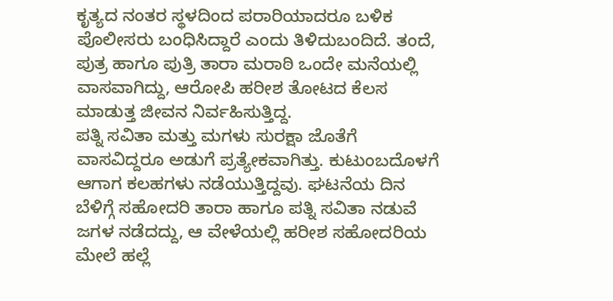ಕೃತ್ಯದ ನಂತರ ಸ್ಥಳದಿಂದ ಪರಾರಿಯಾದರೂ ಬಳಿಕ ಪೊಲೀಸರು ಬಂಧಿಸಿದ್ದಾರೆ ಎಂದು ತಿಳಿದುಬಂದಿದೆ. ತಂದೆ, ಪುತ್ರ ಹಾಗೂ ಪುತ್ರಿ ತಾರಾ ಮರಾಠಿ ಒಂದೇ ಮನೆಯಲ್ಲಿ ವಾಸವಾಗಿದ್ದು, ಆರೋಪಿ ಹರೀಶ ತೋಟದ ಕೆಲಸ ಮಾಡುತ್ತ ಜೀವನ ನಿರ್ವಹಿಸುತ್ತಿದ್ದ.
ಪತ್ನಿ ಸವಿತಾ ಮತ್ತು ಮಗಳು ಸುರಕ್ಷಾ ಜೊತೆಗೆ ವಾಸವಿದ್ದರೂ ಅಡುಗೆ ಪ್ರತ್ಯೇಕವಾಗಿತ್ತು. ಕುಟುಂಬದೊಳಗೆ ಆಗಾಗ ಕಲಹಗಳು ನಡೆಯುತ್ತಿದ್ದವು. ಘಟನೆಯ ದಿನ ಬೆಳಿಗ್ಗೆ ಸಹೋದರಿ ತಾರಾ ಹಾಗೂ ಪತ್ನಿ ಸವಿತಾ ನಡುವೆ ಜಗಳ ನಡೆದದ್ದು, ಆ ವೇಳೆಯಲ್ಲಿ ಹರೀಶ ಸಹೋದರಿಯ ಮೇಲೆ ಹಲ್ಲೆ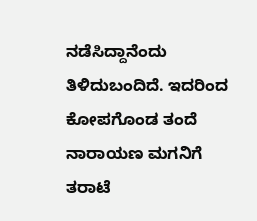ನಡೆಸಿದ್ದಾನೆಂದು ತಿಳಿದುಬಂದಿದೆ. ಇದರಿಂದ ಕೋಪಗೊಂಡ ತಂದೆ ನಾರಾಯಣ ಮಗನಿಗೆ ತರಾಟೆ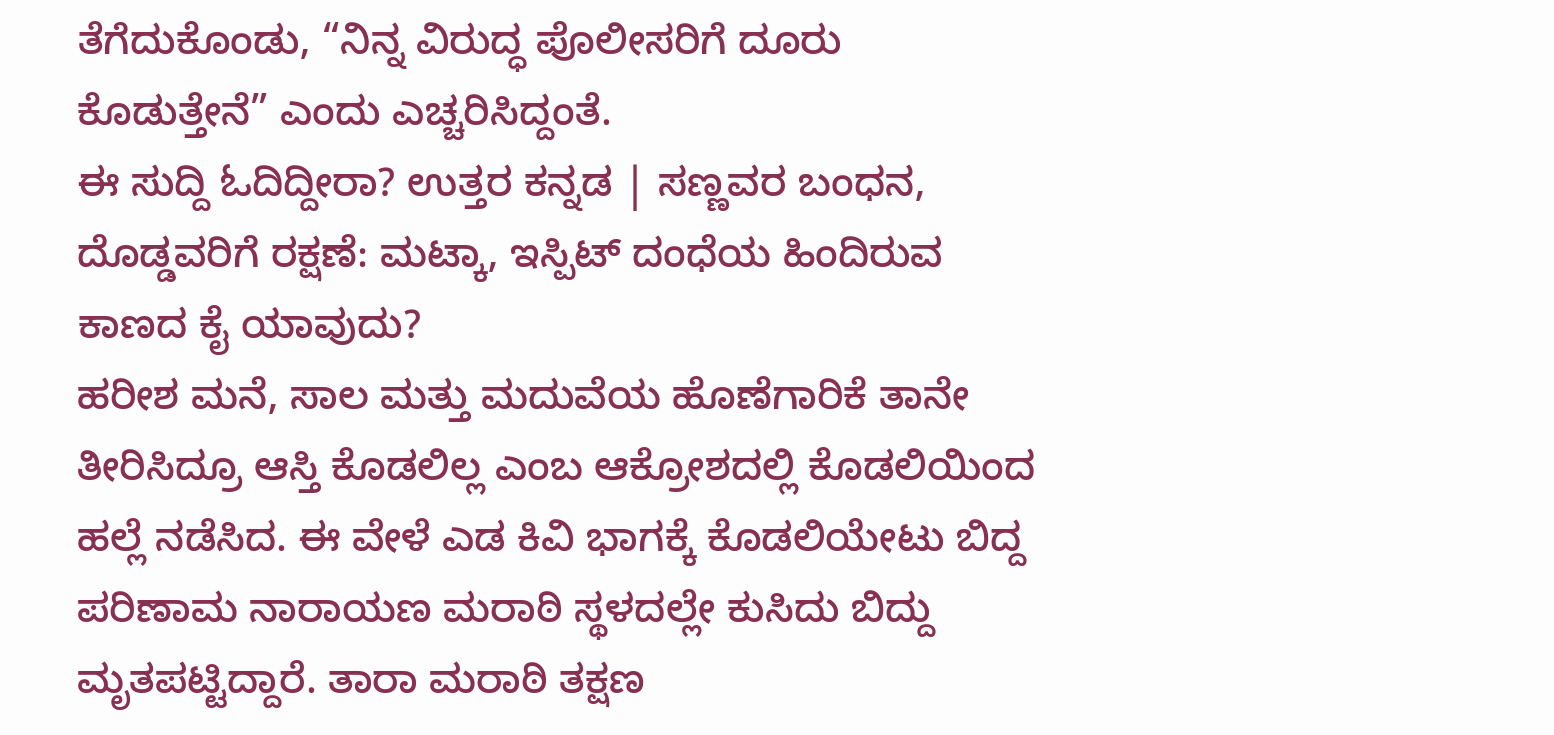ತೆಗೆದುಕೊಂಡು, “ನಿನ್ನ ವಿರುದ್ಧ ಪೊಲೀಸರಿಗೆ ದೂರು ಕೊಡುತ್ತೇನೆ” ಎಂದು ಎಚ್ಚರಿಸಿದ್ದಂತೆ.
ಈ ಸುದ್ದಿ ಓದಿದ್ದೀರಾ? ಉತ್ತರ ಕನ್ನಡ | ಸಣ್ಣವರ ಬಂಧನ, ದೊಡ್ಡವರಿಗೆ ರಕ್ಷಣೆ: ಮಟ್ಕಾ, ಇಸ್ಪಿಟ್ ದಂಧೆಯ ಹಿಂದಿರುವ ಕಾಣದ ಕೈ ಯಾವುದು?
ಹರೀಶ ಮನೆ, ಸಾಲ ಮತ್ತು ಮದುವೆಯ ಹೊಣೆಗಾರಿಕೆ ತಾನೇ ತೀರಿಸಿದ್ರೂ ಆಸ್ತಿ ಕೊಡಲಿಲ್ಲ ಎಂಬ ಆಕ್ರೋಶದಲ್ಲಿ ಕೊಡಲಿಯಿಂದ ಹಲ್ಲೆ ನಡೆಸಿದ. ಈ ವೇಳೆ ಎಡ ಕಿವಿ ಭಾಗಕ್ಕೆ ಕೊಡಲಿಯೇಟು ಬಿದ್ದ ಪರಿಣಾಮ ನಾರಾಯಣ ಮರಾಠಿ ಸ್ಥಳದಲ್ಲೇ ಕುಸಿದು ಬಿದ್ದು ಮೃತಪಟ್ಟಿದ್ದಾರೆ. ತಾರಾ ಮರಾಠಿ ತಕ್ಷಣ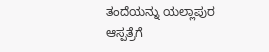ತಂದೆಯನ್ನು ಯಲ್ಲಾಪುರ ಆಸ್ಪತ್ರೆಗೆ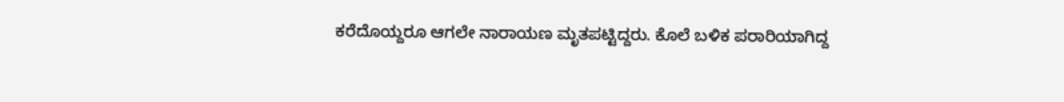ಕರೆದೊಯ್ದರೂ ಆಗಲೇ ನಾರಾಯಣ ಮೃತಪಟ್ಟಿದ್ದರು. ಕೊಲೆ ಬಳಿಕ ಪರಾರಿಯಾಗಿದ್ದ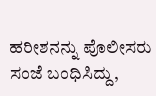ಹರೀಶನನ್ನು ಪೊಲೀಸರು ಸಂಜೆ ಬಂಧಿಸಿದ್ದು,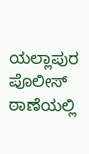ಯಲ್ಲಾಪುರ ಪೊಲೀಸ್ ಠಾಣೆಯಲ್ಲಿ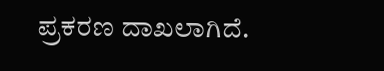ಪ್ರಕರಣ ದಾಖಲಾಗಿದೆ.